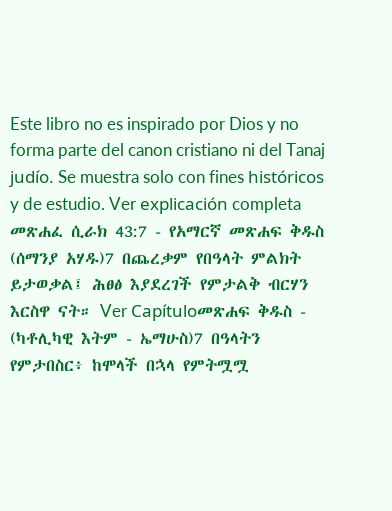Este libro no es inspirado por Dios y no forma parte del canon cristiano ni del Tanaj judío. Se muestra solo con fines históricos y de estudio. Ver explicación completa መጽሐፈ ሲራክ 43:7 - የአማርኛ መጽሐፍ ቅዱስ (ሰማንያ አሃዱ)7 በጨረቃም የበዓላት ምልክት ይታወቃል፤ ሕፀፅ እያደረገች የምታልቅ ብርሃን እርስዋ ናት። Ver Capítuloመጽሐፍ ቅዱስ - (ካቶሊካዊ እትም - ኤማሁስ)7 በዓላትን የምታበስር፥ ከሞላች በኋላ የምትሟሟ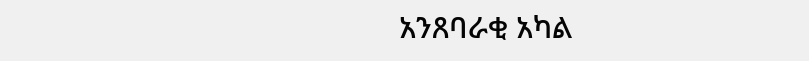አንጸባራቂ አካል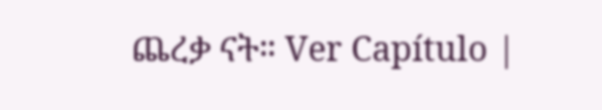ጨረቃ ናት። Ver Capítulo |